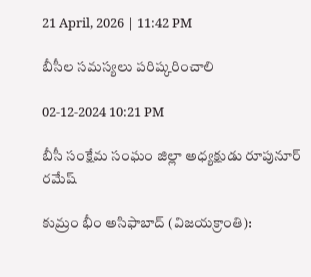21 April, 2026 | 11:42 PM

బీసీల సమస్యలు పరిష్కరించాలి

02-12-2024 10:21 PM

బీసీ సంక్షేమ సంఘం జిల్లా అధ్యక్షుడు రూపునూర్ రమేష్

కుమ్రం భీం అసిఫాబాద్ (విజయక్రాంతి):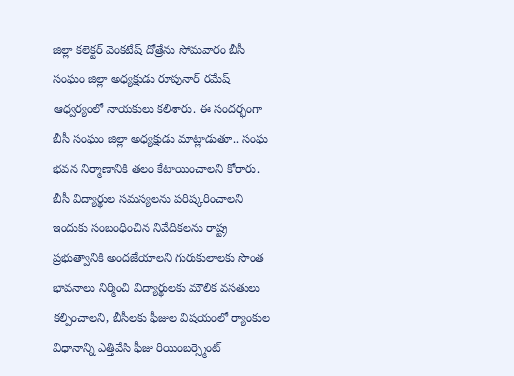జిల్లా కలెక్టర్ వెంకటేష్ దోత్రేను సోమవారం బీసీ సంఘం జిల్లా అధ్యక్షుడు రూపునార్ రమేష్ ఆధ్వర్యంలో నాయకులు కలిశారు. ఈ సందర్భంగా బీసీ సంఘం జిల్లా అధ్యక్షుడు మాట్లాడుతూ.. సంఘ భవన నిర్మాణానికి తలం కేటాయించాలని కోరారు. బీసీ విద్యార్థుల సమస్యలను పరిష్కరించాలని ఇందుకు సంబంధించిన నివేదికలను రాష్ట్ర ప్రభుత్వానికి అందజేయాలని గురుకులాలకు సొంత భావనాలు నిర్మించి విద్యార్థులకు మౌలిక వసతులు కల్పించాలని, బీసీలకు ఫీజుల విషయంలో ర్యాంకుల విధానాన్ని ఎత్తివేసి ఫీజు రియింబర్స్మెంట్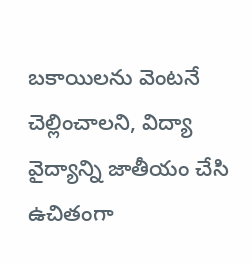బకాయిలను వెంటనే చెల్లించాలని, విద్యా వైద్యాన్ని జాతీయం చేసి ఉచితంగా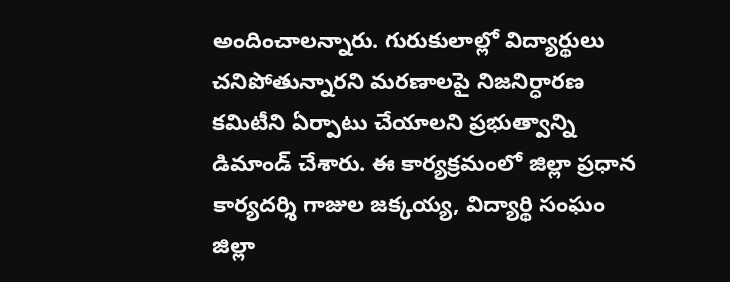అందించాలన్నారు. గురుకులాల్లో విద్యార్థులు చనిపోతున్నారని మరణాలపై నిజనిర్ధారణ కమిటీని ఏర్పాటు చేయాలని ప్రభుత్వాన్ని డిమాండ్ చేశారు. ఈ కార్యక్రమంలో జిల్లా ప్రధాన కార్యదర్శి గాజుల జక్కయ్య, విద్యార్థి సంఘం జిల్లా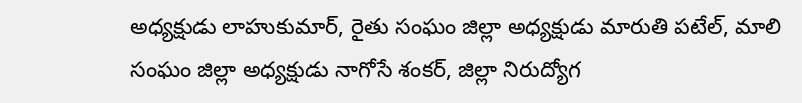అధ్యక్షుడు లాహుకుమార్, రైతు సంఘం జిల్లా అధ్యక్షుడు మారుతి పటేల్, మాలి సంఘం జిల్లా అధ్యక్షుడు నాగోసే శంకర్, జిల్లా నిరుద్యోగ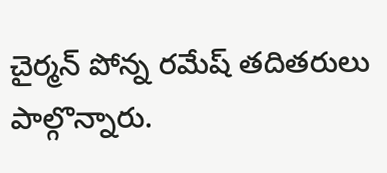చైర్మన్ పోన్న రమేష్ తదితరులు పాల్గొన్నారు.